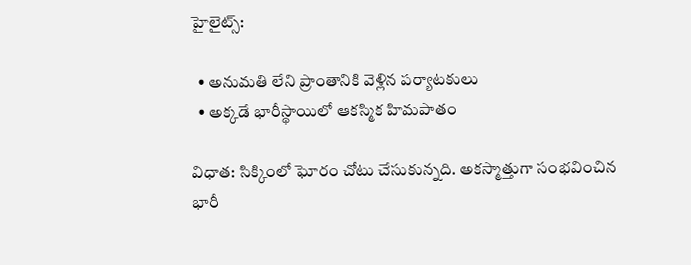హైలైట్స్:

  • అనుమతి లేని ప్రాంతానికి వెళ్లిన పర్యాటకులు
  • అక్కడే భారీస్థాయిలో ఆకస్మిక హిమపాతం

విధాత: సిక్కింలో ఘోరం చోటు చేసుకున్నది. అకస్మాత్తుగా సంభవించిన భారీ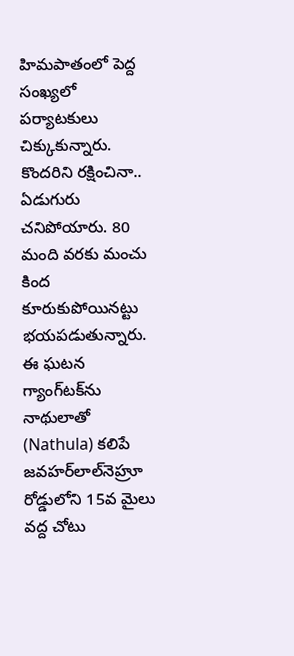హిమపాతంలో పెద్ద సంఖ్యలో పర్యాటకులు చిక్కుకున్నారు. కొందరిని రక్షించినా.. ఏడుగురు చనిపోయారు. 80 మంది వరకు మంచు కింద కూరుకుపోయినట్టు భయపడుతున్నారు. ఈ ఘటన గ్యాంగ్‌టక్‌ను నాథులాతో (Nathula) కలిపే జవహర్‌లాల్‌నెహ్రూ రోడ్డులోని 15వ మైలు వద్ద చోటు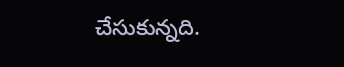చేసుకున్నది.